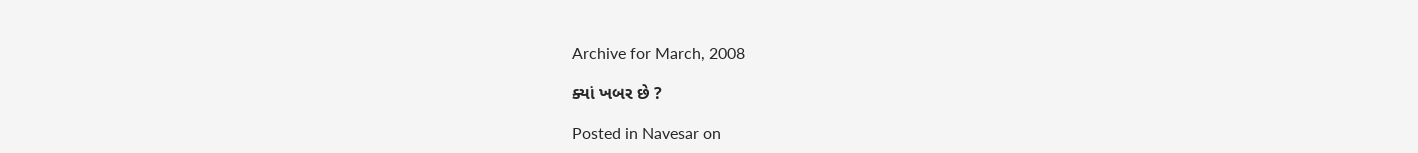Archive for March, 2008

ક્યાં ખબર છે ?

Posted in Navesar on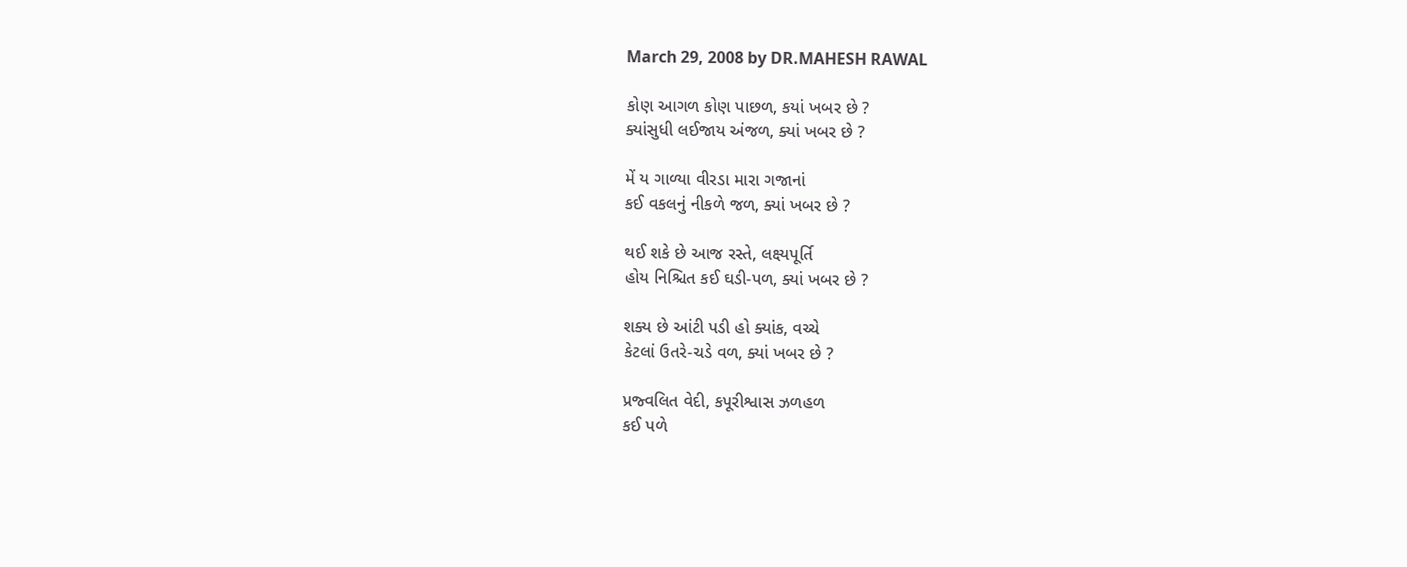March 29, 2008 by DR.MAHESH RAWAL

કોણ આગળ કોણ પાછળ, કયાં ખબર છે ?
ક્યાંસુધી લઈજાય અંજળ, ક્યાં ખબર છે ?

મેં ય ગાળ્યા વીરડા મારા ગજાનાં
કઈ વકલનું નીકળે જળ, ક્યાં ખબર છે ?

થઈ શકે છે આજ રસ્તે, લક્ષ્યપૂર્તિ
હોય નિશ્ચિત કઈ ઘડી-પળ, ક્યાં ખબર છે ?

શક્ય છે આંટી પડી હો ક્યાંક, વચ્ચે
કેટલાં ઉતરે-ચડે વળ, ક્યાં ખબર છે ?

પ્રજ્વલિત વેદી, કપૂરીશ્વાસ ઝળહળ
કઈ પળે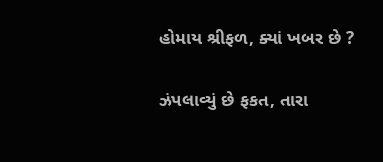હોમાય શ્રીફળ, ક્યાં ખબર છે ?

ઝંપલાવ્યું છે ફકત, તારા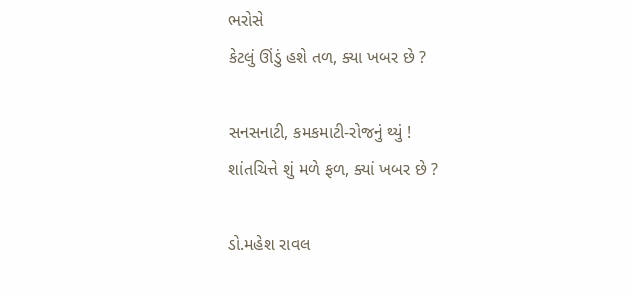ભરોસે
કેટલું ઊંડું હશે તળ, ક્યા ખબર છે ?

સનસનાટી, કમકમાટી-રોજનું થ્યું !
શાંતચિત્તે શું મળે ફળ, ક્યાં ખબર છે ?

ડો.મહેશ રાવલ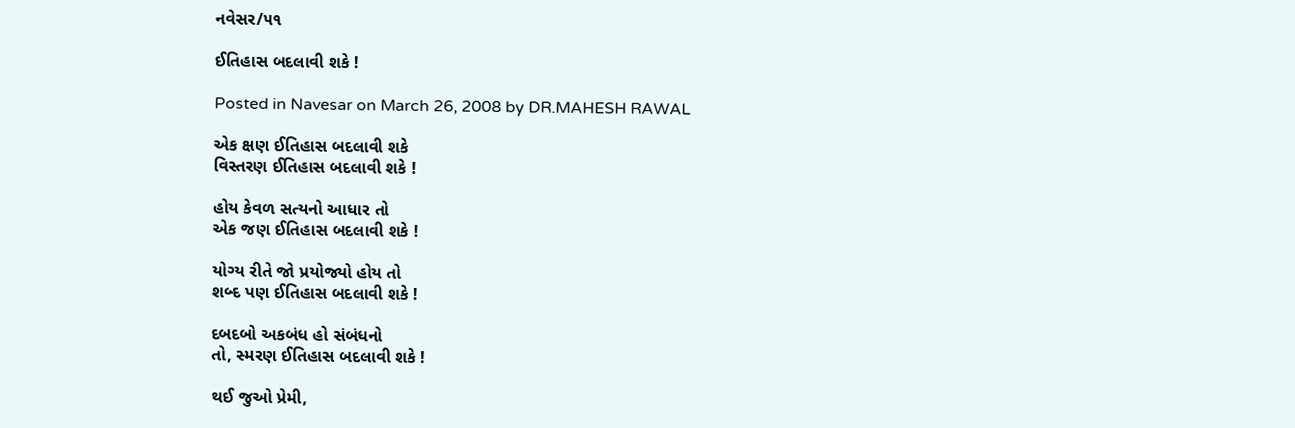નવેસર/૫૧

ઈતિહાસ બદલાવી શકે !

Posted in Navesar on March 26, 2008 by DR.MAHESH RAWAL

એક ક્ષણ ઈતિહાસ બદલાવી શકે
વિસ્તરણ ઈતિહાસ બદલાવી શકે !

હોય કેવળ સત્યનો આધાર તો
એક જણ ઈતિહાસ બદલાવી શકે !

યોગ્ય રીતે જો પ્રયોજ્યો હોય તો
શબ્દ પણ ઈતિહાસ બદલાવી શકે !

દબદબો અકબંધ હો સંબંધનો
તો, સ્મરણ ઈતિહાસ બદલાવી શકે !

થઈ જુઓ પ્રેમી,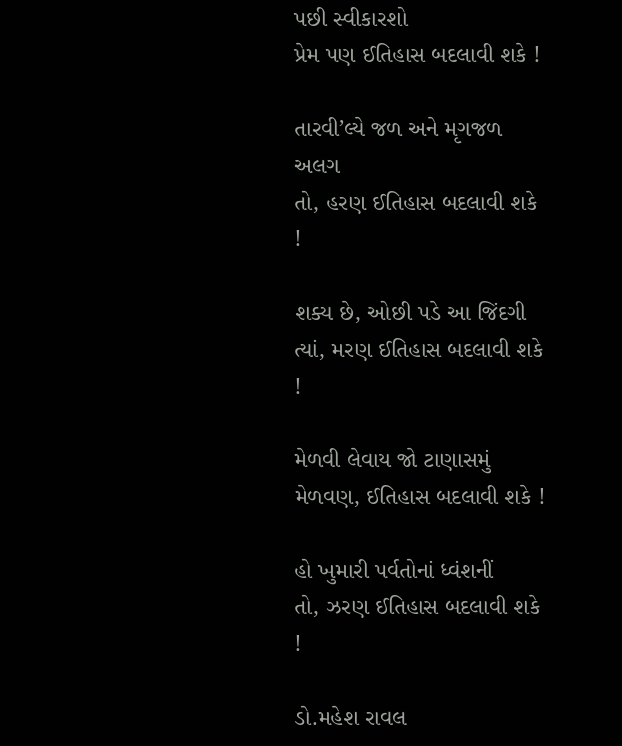પછી સ્વીકારશો
પ્રેમ પણ ઈતિહાસ બદલાવી શકે !

તારવી’લ્યે જળ અને મૃગજળ અલગ
તો, હરણ ઈતિહાસ બદલાવી શકે !

શક્ય છે, ઓછી પડે આ જિંદગી
ત્યાં, મરણ ઈતિહાસ બદલાવી શકે !

મેળવી લેવાય જો ટાણાસમું
મેળવણ, ઈતિહાસ બદલાવી શકે !

હો ખુમારી પર્વતોનાં ધ્વંશનીં
તો, ઝરણ ઈતિહાસ બદલાવી શકે !

ડો.મહેશ રાવલ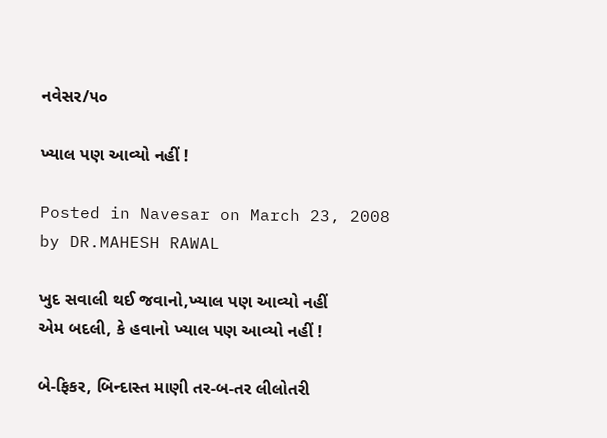નવેસર/૫૦

ખ્યાલ પણ આવ્યો નહીં !

Posted in Navesar on March 23, 2008 by DR.MAHESH RAWAL

ખુદ સવાલી થઈ જવાનો,ખ્યાલ પણ આવ્યો નહીં
એમ બદલી, કે હવાનો ખ્યાલ પણ આવ્યો નહીં !

બે-ફિકર, બિન્દાસ્ત માણી તર-બ-તર લીલોતરી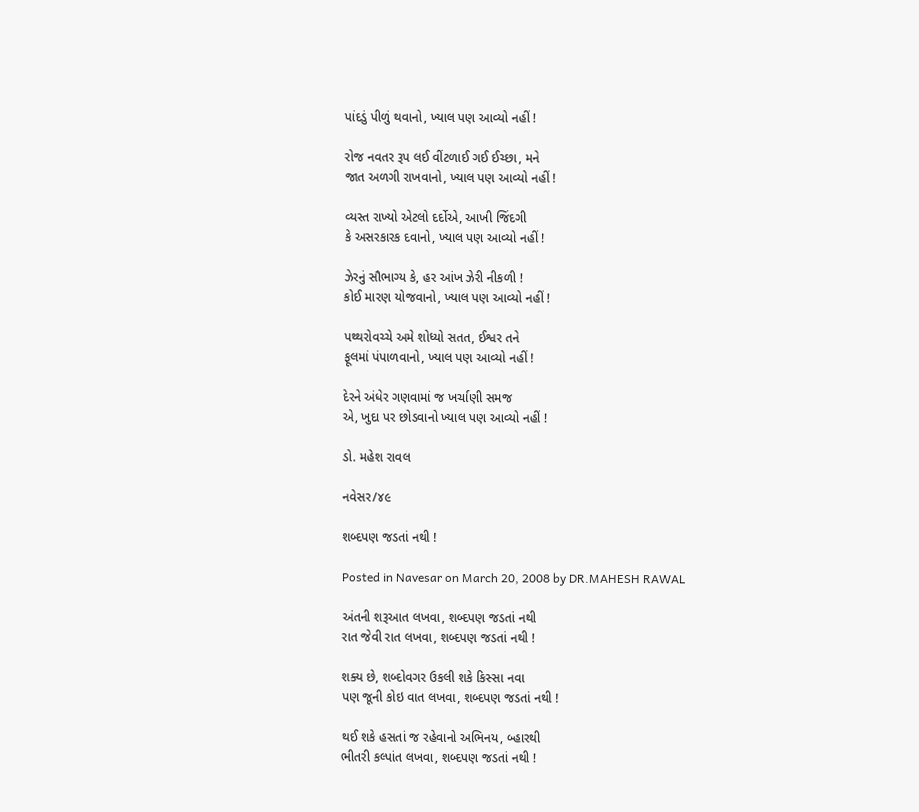પાંદડું પીળું થવાનો, ખ્યાલ પણ આવ્યો નહીં !

રોજ નવતર રૂપ લઈ વીંટળાઈ ગઈ ઈચ્છા, મને
જાત અળગી રાખવાનો, ખ્યાલ પણ આવ્યો નહીં !

વ્યસ્ત રાખ્યો એટલો દર્દોએ, આખી જિંદગી
કે અસરકારક દવાનો, ખ્યાલ પણ આવ્યો નહીં !

ઝેરનું સૌભાગ્ય કે, હર આંખ ઝેરી નીકળી !
કોઈ મારણ યોજવાનો, ખ્યાલ પણ આવ્યો નહીં !

પથ્થરોવચ્ચે અમે શોધ્યો સતત, ઈશ્વર તને
ફૂલમાં પંપાળવાનો, ખ્યાલ પણ આવ્યો નહીં !

દેરને અંધેર ગણવામાં જ ખર્ચાણી સમજ
એ, ખુદા પર છોડવાનો ખ્યાલ પણ આવ્યો નહીં !

ડો. મહેશ રાવલ

નવેસર/૪૯

શબ્દપણ જડતાં નથી !

Posted in Navesar on March 20, 2008 by DR.MAHESH RAWAL

અંતની શરૂઆત લખવા, શબ્દપણ જડતાં નથી
રાત જેવી રાત લખવા, શબ્દપણ જડતાં નથી !

શક્ય છે, શબ્દોવગર ઉકલી શકે કિસ્સા નવા
પણ જૂની કોઇ વાત લખવા, શબ્દપણ જડતાં નથી !

થઈ શકે હસતાં જ રહેવાનો અભિનય, બ્હારથી
ભીતરી કલ્પાંત લખવા, શબ્દપણ જડતાં નથી !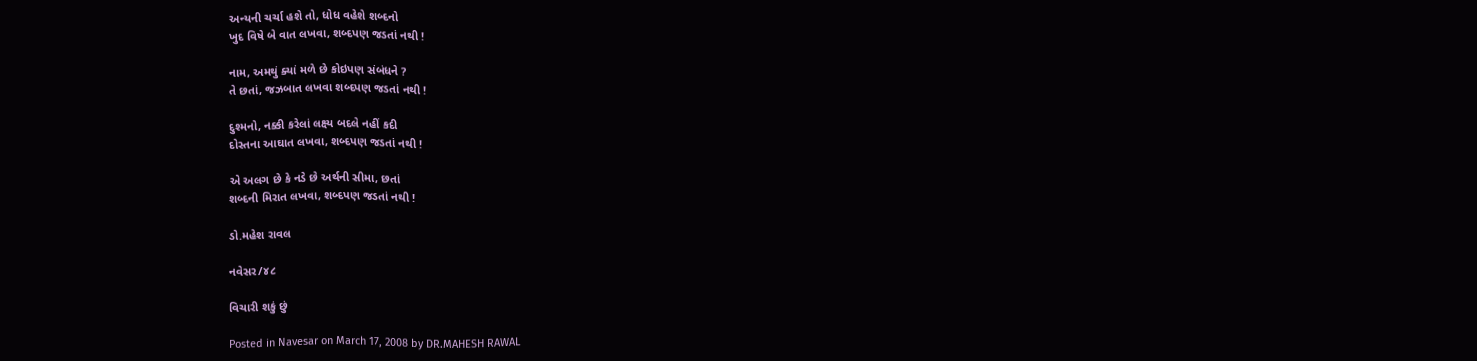અન્યની ચર્ચા હશે તો, ધોધ વહેશે શબ્દનો
ખુદ વિષે બે વાત લખવા, શબ્દપણ જડતાં નથી !

નામ, અમથું ક્યાં મળે છે કોઇપણ સંબંધને ?
તે છતાં, જઝબાત લખવા શબ્દપણ જડતાં નથી !

દુશ્મનો, નક્કી કરેલાં લક્ષ્ય બદલે નહીં કદી
દોસ્તના આઘાત લખવા, શબ્દપણ જડતાં નથી !

એ અલગ છે કે નડે છે અર્થની સીમા, છતાં
શબ્દની મિરાત લખવા, શબ્દપણ જડતાં નથી !

ડો.મહેશ રાવલ

નવેસર/૪૮

વિચારી શકું છું

Posted in Navesar on March 17, 2008 by DR.MAHESH RAWAL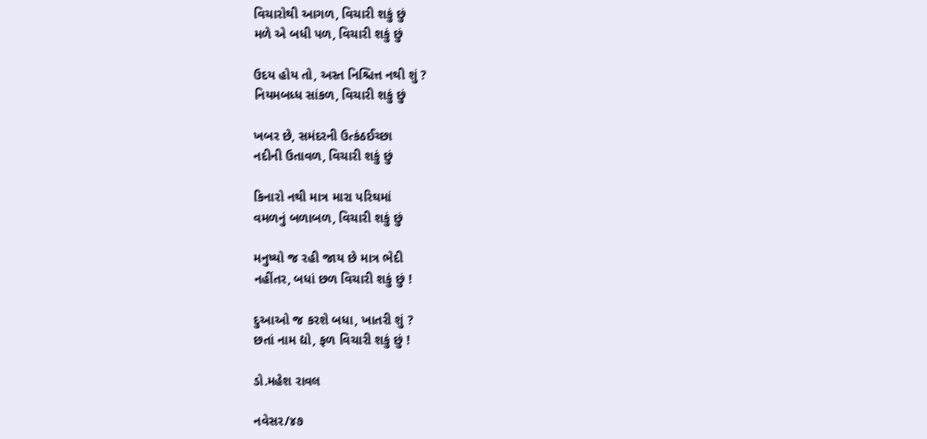વિચારોથી આગળ, વિચારી શકું છું
મળે એ બધી પળ, વિચારી શકું છું

ઉદય હોય તો, અસ્ત નિશ્ચિત્ત નથી શું ?
નિયમબધ્ધ સાંકળ, વિચારી શકું છું

ખબર છે, સમંદરની ઉત્કંઠઈચ્છા
નદીની ઉતાવળ, વિચારી શકું છું

કિનારો નથી માત્ર મારા પરિઘમાં
વમળનું બળાબળ, વિચારી શકું છું

મનુષ્યો જ રહી જાય છે માત્ર ભેદી
નહીંતર, બધાં છળ વિચારી શકું છું !

દુઆઓ જ કરશે બધા, ખાતરી શું ?
છતાં નામ દ્યો, ફળ વિચારી શકું છું !

ડો.મહેશ રાવલ

નવેસર/૪૭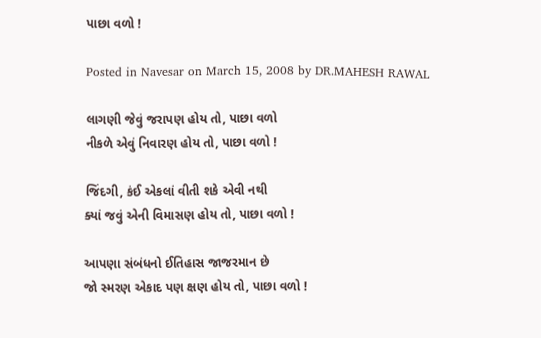પાછા વળો !

Posted in Navesar on March 15, 2008 by DR.MAHESH RAWAL

લાગણી જેવું જરાપણ હોય તો, પાછા વળો
નીકળે એવું નિવારણ હોય તો, પાછા વળો !

જિંદગી, કંઈ એકલાં વીતી શકે એવી નથી
ક્યાં જવું એની વિમાસણ હોય તો, પાછા વળો !

આપણા સંબંધનો ઈતિહાસ જાજરમાન છે
જો સ્મરણ એકાદ પણ ક્ષણ હોય તો, પાછા વળો !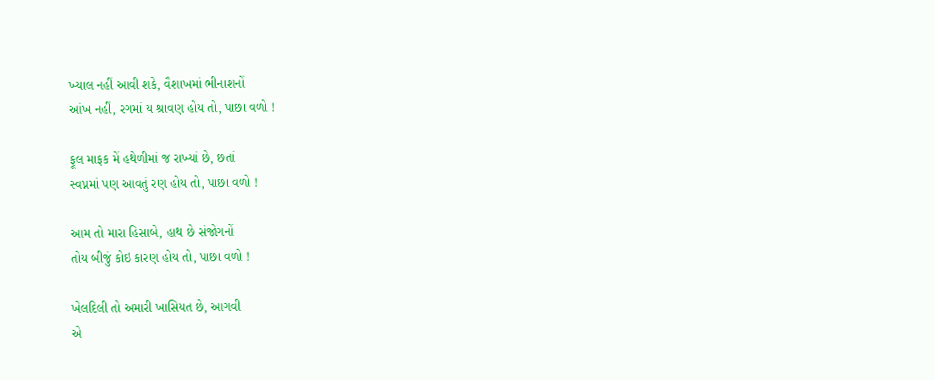ખ્યાલ નહીં આવી શકે, વૈશાખમાં ભીનાશનોં
આંખ નહીં, રગમાં ય શ્રાવણ હોય તો, પાછા વળો !

ફૂલ માફક મેં હથેળીમાં જ રાખ્યાં છે, છતાં
સ્વપ્નમાં પણ આવતું રણ હોય તો, પાછા વળો !

આમ તો મારા હિસાબે, હાથ છે સંજોગનોં
તોય બીજું કોઇ કારણ હોય તો, પાછા વળો !

ખેલદિલી તો અમારી ખાસિયત છે, આગવી
એ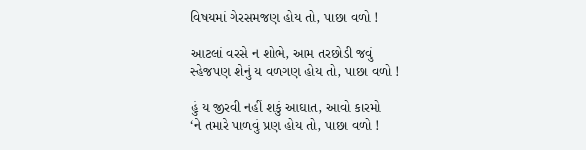વિષયમાં ગેરસમજણ હોય તો, પાછા વળો !

આટલાં વરસે ન શોભે, આમ તરછોડી જવું
સ્હેજપણ શેનું ય વળગણ હોય તો, પાછા વળો !

હું ય જીરવી નહીં શકું આઘાત, આવો કારમો
‘ને તમારે પાળવું પ્રણ હોય તો, પાછા વળો !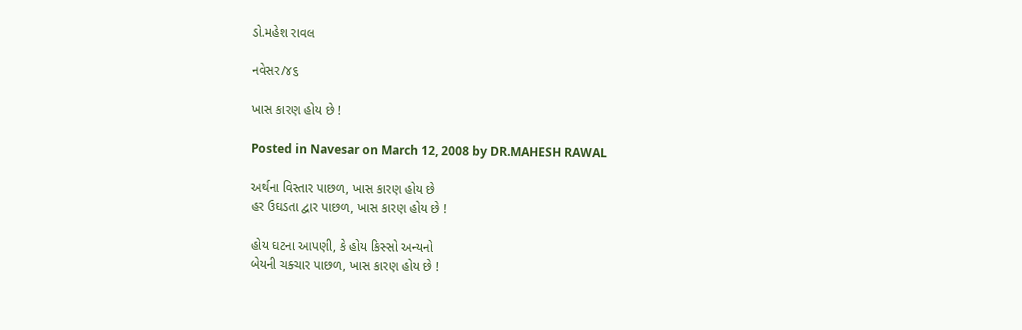ડો.મહેશ રાવલ

નવેસર/૪૬

ખાસ કારણ હોય છે !

Posted in Navesar on March 12, 2008 by DR.MAHESH RAWAL

અર્થના વિસ્તાર પાછળ, ખાસ કારણ હોય છે
હર ઉઘડતા દ્વાર પાછળ, ખાસ કારણ હોય છે !

હોય ઘટના આપણી, કે હોય કિસ્સો અન્યનો
બેયની ચક્ચાર પાછળ, ખાસ કારણ હોય છે !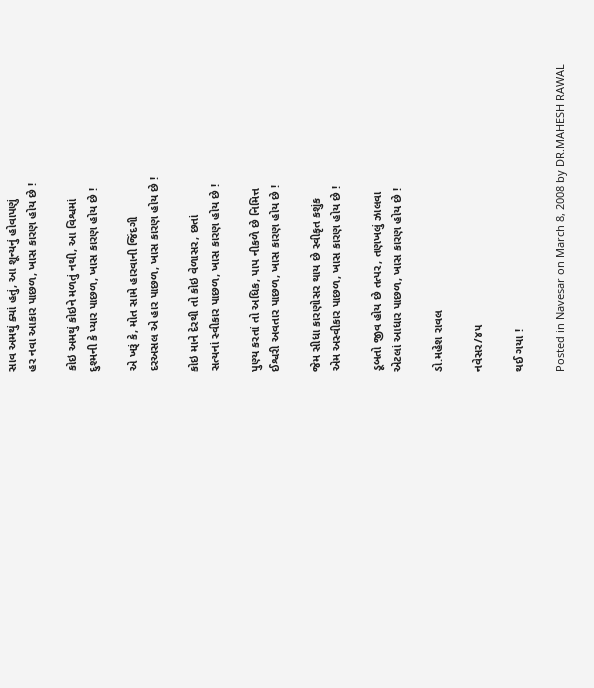સાવ અમથું ક્યાં હતું, આ શૂન્યનું હોવાપણું
હર નવા આકાર પાછળ, ખાસ કારણ હોય છે !

કોઇ અમથું કોઇને મળતું નથી, આ વિશ્વમાં
દુશ્મની કે પ્યાર પાછળ, ખાસ કારણ હોય છે !

એ ખરૂં કે, મોત સામે હારવાની જિંદગી
દરઅસલ એ હાર પાછળ, ખાસ કારણ હોય છે !

કોઇ માને દેરથી તો કોઇ વેળાસર, છતાં
સત્યનાં સ્વીકાર પાછળ, ખાસ કારણ હોય છે !

પુણ્ય કરતાં તો અધિક, પાપ નીકળે છે નિમિત્ત
ઈશ્વરી અવતાર પાછળ, ખાસ કારણ હોય છે !

જેમ સીધા કારણોસર થાય છે સ્વીકૃત કશુંક
એમ અસ્વીકાર પાછળ, ખાસ કારણ હોય છે !

ડૂબતો જીવ હોય છે તત્પર, તણખલું ઝાલવા
એટલાં આધાર પાછળ, ખાસ કારણ હોય છે !

ડો.મહેશ રાવલ

નવેસર/૪૫

થઈ ગયા !

Posted in Navesar on March 8, 2008 by DR.MAHESH RAWAL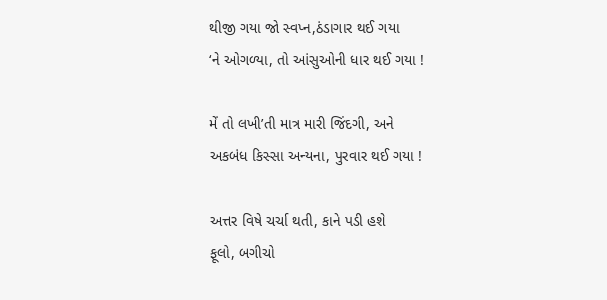થીજી ગયા જો સ્વપ્ન,ઠંડાગાર થઈ ગયા
‘ને ઓગળ્યા, તો આંસુઓની ધાર થઈ ગયા !

મેં તો લખી’તી માત્ર મારી જિંદગી, અને
અકબંધ કિસ્સા અન્યના, પુરવાર થઈ ગયા !

અત્તર વિષે ચર્ચા થતી, કાને પડી હશે
ફૂલો, બગીચો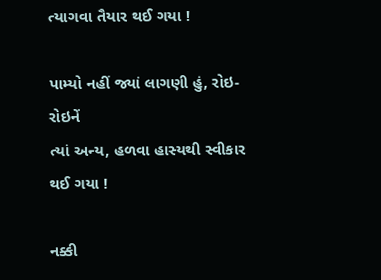ત્યાગવા તૈયાર થઈ ગયા !

પામ્યો નહીં જ્યાં લાગણી હું, રોઇ-રોઇનેં
ત્યાં અન્ય, હળવા હાસ્યથી સ્વીકાર થઈ ગયા !

નક્કી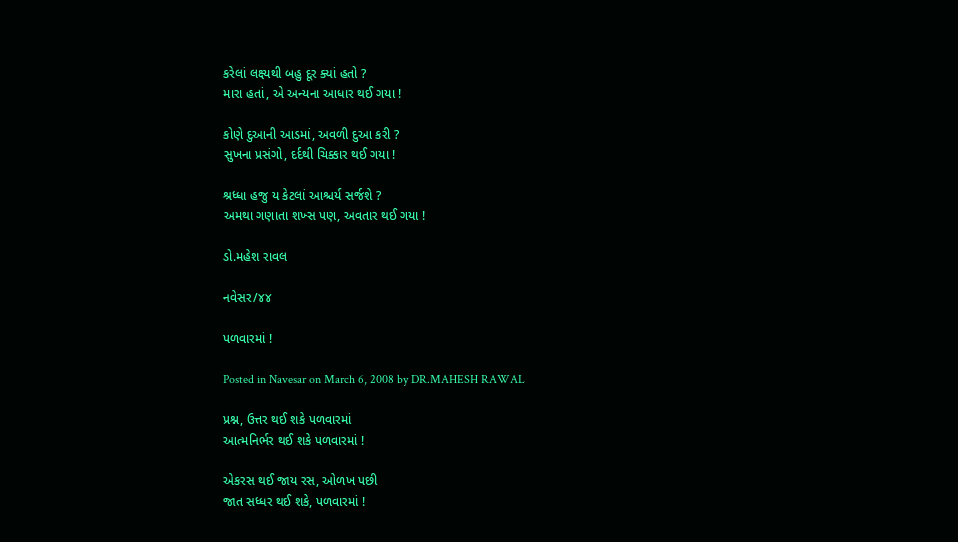કરેલાં લક્ષ્યથી બહુ દૂર ક્યાં હતો ?
મારા હતાં, એ અન્યના આધાર થઈ ગયા !

કોણે દુઆની આડમાં, અવળી દુઆ કરી ?
સુખના પ્રસંગો, દર્દથી ચિક્કાર થઈ ગયા !

શ્રધ્ધા હજુ ય કેટલાં આશ્ચર્ય સર્જશે ?
અમથા ગણાતા શખ્સ પણ, અવતાર થઈ ગયા !

ડો.મહેશ રાવલ

નવેસર/૪૪

પળવારમાં !

Posted in Navesar on March 6, 2008 by DR.MAHESH RAWAL

પ્રશ્ન, ઉત્તર થઈ શકે પળવારમાં
આત્મનિર્ભર થઈ શકે પળવારમાં !

એકરસ થઈ જાય રસ, ઓળખ પછી
જાત સધ્ધર થઈ શકે, પળવારમાં !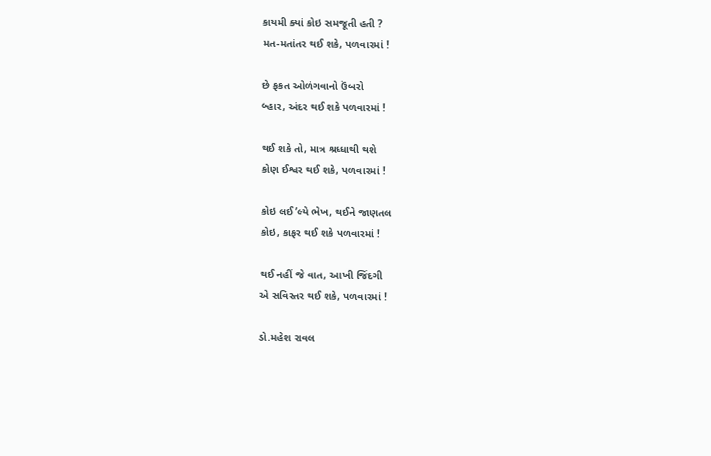કાયમી ક્યાં કોઇ સમજૂતી હતી ?
મત-મતાંતર થઈ શકે, પળવારમાં !

છે ફકત ઓળંગવાનો ઉંબરો
બ્હાર, અંદર થઈ શકે પળવારમાં !

થઈ શકે તો, માત્ર શ્રધ્ધાથી થશે
કોણ ઈશ્વર થઈ શકે, પળવારમાં !

કોઇ લઈ’લ્યે ભેખ, થઈને જાણતલ
કોઇ, કાફર થઈ શકે પળવારમાં !

થઈ નહીં જે વાત, આખી જિંદગી
એ સવિસ્તર થઈ શકે, પળવારમાં !

ડો.મહેશ રાવલ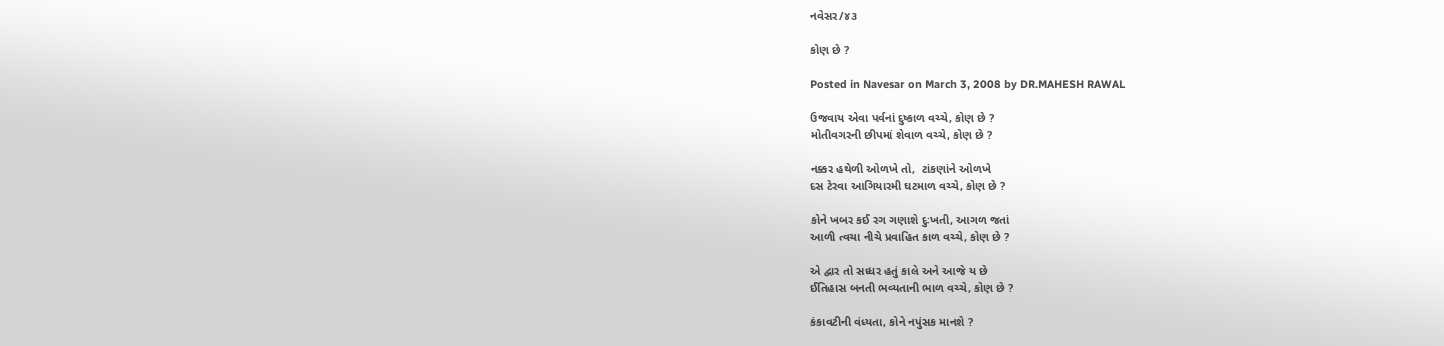નવેસર/૪૩

કોણ છે ?

Posted in Navesar on March 3, 2008 by DR.MAHESH RAWAL

ઉજવાય એવા પર્વનાં દુષ્કાળ વચ્ચે, કોણ છે ?
મોતીવગરની છીપમાં શેવાળ વચ્ચે, કોણ છે ?

નક્કર હથેળી ઓળખે તો,  ટાંકણાંને ઓળખે
દસ ટેરવા આગિયારમી ઘટમાળ વચ્ચે, કોણ છે ?

કોને ખબર કઈ રગ ગણાશે દુઃખતી, આગળ જતાં
આળી ત્વચા નીચે પ્રવાહિત કાળ વચ્ચે, કોણ છે ?

એ દ્વાર તો સધ્ધર હતું કાલે અને આજે ય છે
ઈતિહાસ બનતી ભવ્યતાની ભાળ વચ્ચે, કોણ છે ?

કંકાવટીની વંધ્યતા, કોને નપુંસક માનશે ?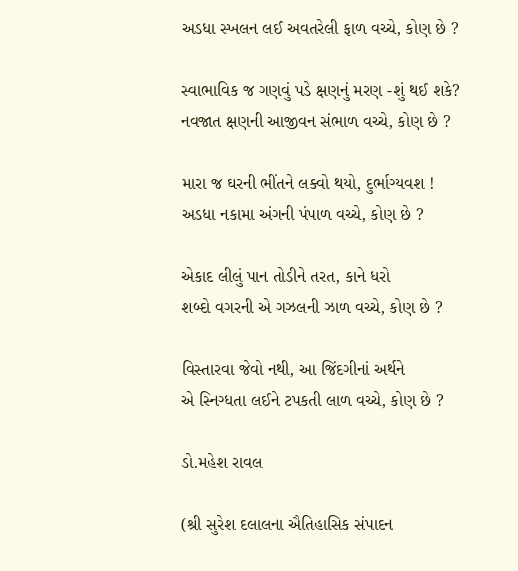અડધા સ્ખલન લઈ અવતરેલી ફાળ વચ્ચે, કોણ છે ?

સ્વાભાવિક જ ગણવું પડે ક્ષણનું મરણ -શું થઈ શકે?
નવજાત ક્ષણની આજીવન સંભાળ વચ્ચે, કોણ છે ?

મારા જ ઘરની ભીંતને લક્વો થયો, દુર્ભાગ્યવશ !
અડધા નકામા અંગની પંપાળ વચ્ચે, કોણ છે ?

એકાદ લીલું પાન તોડીને તરત, કાને ધરો
શબ્દો વગરની એ ગઝલની ઝાળ વચ્ચે, કોણ છે ?

વિસ્તારવા જેવો નથી, આ જિંદગીનાં અર્થને
એ સ્નિગ્ધતા લઈને ટપકતી લાળ વચ્ચે, કોણ છે ?

ડો.મહેશ રાવલ

(શ્રી સુરેશ દલાલના ઐતિહાસિક સંપાદન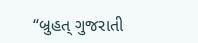“બ્રુહત્ ગુજરાતી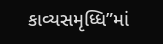કાવ્યસમૃધ્ધિ”માં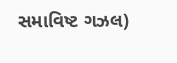સમાવિષ્ટ ગઝલ)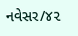નવેસર/૪૨